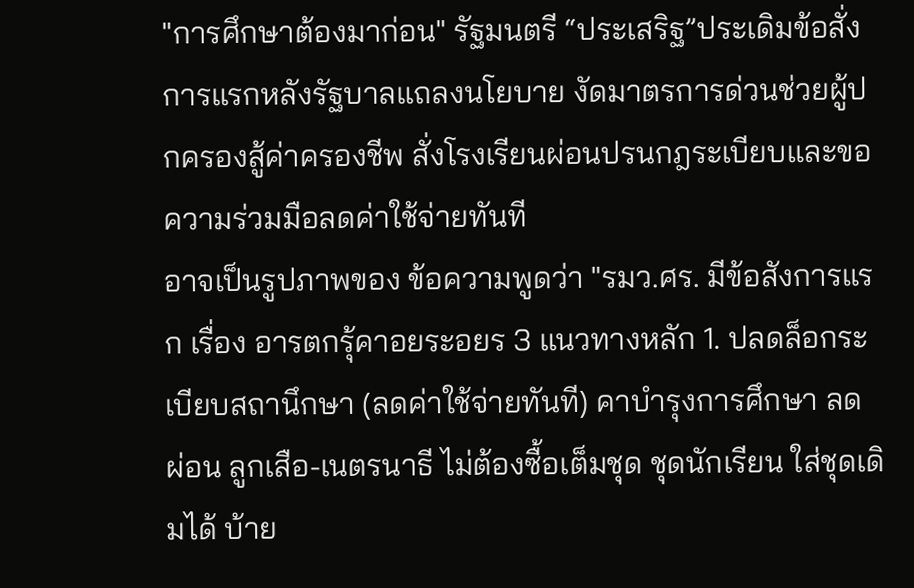"การศึกษาต้องมาก่อน" รัฐมนตรี “ประเสริฐ”ประเดิมข้อสั่งการแรกหลังรัฐบาลแถลงนโยบาย งัดมาตรการด่วนช่วยผู้ปกครองสู้ค่าครองชีพ สั่งโรงเรียนผ่อนปรนกฎระเบียบและขอความร่วมมือลดค่าใช้จ่ายทันที
อาจเป็นรูปภาพของ ข้อความพูดว่า "รมว.ศร. มีข้อสังการแรก เรื่อง อารตกรุ้คาอยระอยร 3 แนวทางหลัก 1. ปลดล็อกระเบียบสถานึกษา (ลดค่าใช้จ่ายทันที) คาบำรุงการศึกษา ลด ผ่อน ลูกเสือ-เนตรนาธี ไม่ต้องซื้อเต็มชุด ชุดนักเรียน ใส่ชุดเดิมได้ บ้าย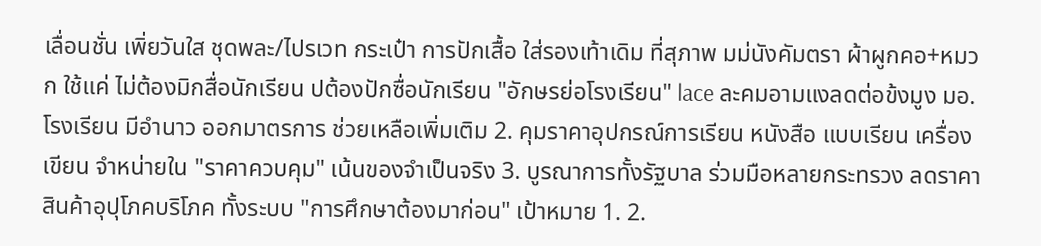เลื่อนชั่น เพิ่ยวันใส ชุดพละ/ไปรเวท กระเป๋า การปักเสื้อ ใส่รองเท้าเดิม ที่สุภาพ มม่นังคัมตรา ผ้าผูกคอ+หมวก ใช้แค่ ไม่ต้องมิกสื่อนักเรียน ปต้องปักซื่อนักเรียน "อักษรย่อโรงเรียน" lace ละคมอามแงลดต่อข้งมูง มอ.โรงเรียน มีอำนาว ออกมาตรการ ช่วยเหลือเพิ่มเติม 2. คุมราคาอุปกรณ์การเรียน หนังสือ แบบเรียน เครื่องเขียน จำหน่ายใน "ราคาควบคุม" เน้นของจำเป็นจริง 3. บูรณาการทั้งรัฐบาล ร่วมมือหลายกระทรวง ลดราคาสินค้าอุปุโภคบริโภค ทั้งระบบ "การศึกษาต้องมาก่อน" เป้าหมาย 1. 2.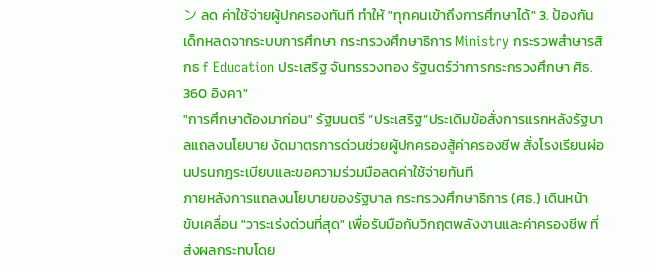ン ลด ค่าใช้จ่ายผู้ปกครองทันที ทำให้ "ทุกคนเข้าถึงการศึกษาได้" 3. ป้องกันเด็กหลดจากระบบการศึกษา กระทรวงศึกษาธิการ Ministry กระรวพสำษารสิกธ f Education ประเสริฐ จันทรรวงทอง รัฐนตร์ว่าการกระกรวงศึกษา ศิธ. 360 อิงคา"
"การศึกษาต้องมาก่อน" รัฐมนตรี “ประเสริฐ”ประเดิมข้อสั่งการแรกหลังรัฐบาลแถลงนโยบาย งัดมาตรการด่วนช่วยผู้ปกครองสู้ค่าครองชีพ สั่งโรงเรียนผ่อนปรนกฎระเบียบและขอความร่วมมือลดค่าใช้จ่ายทันที
ภายหลังการแถลงนโยบายของรัฐบาล กระทรวงศึกษาธิการ (ศธ.) เดินหน้าขับเคลื่อน "วาระเร่งด่วนที่สุด" เพื่อรับมือกับวิกฤตพลังงานและค่าครองชีพ ที่ส่งผลกระทบโดย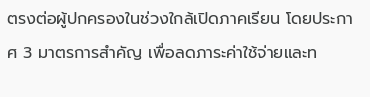ตรงต่อผู้ปกครองในช่วงใกล้เปิดภาคเรียน โดยประกาศ 3 มาตรการสำคัญ เพื่อลดภาระค่าใช้จ่ายและท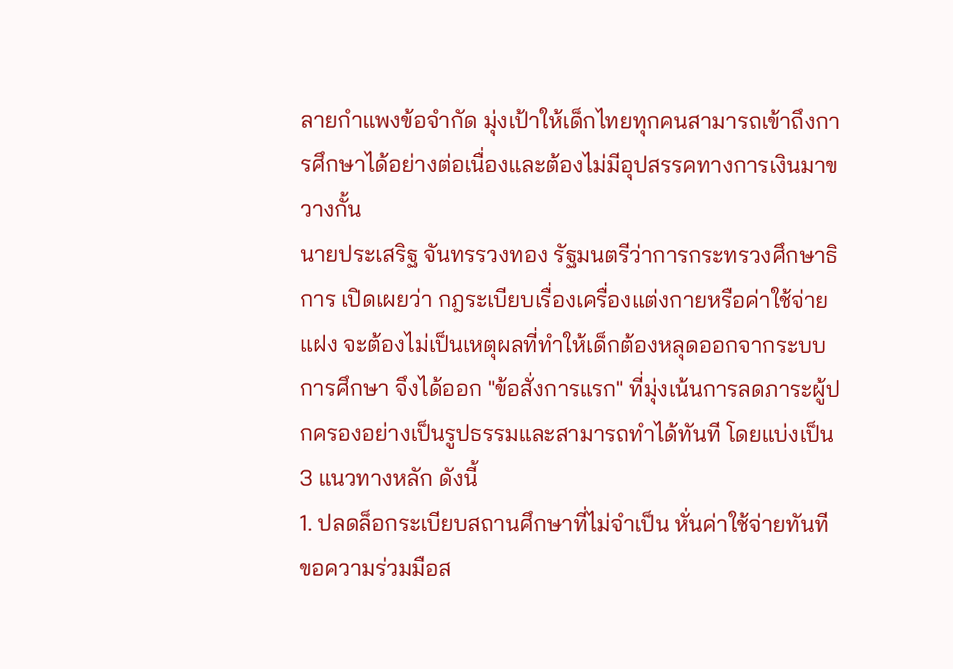ลายกำแพงข้อจำกัด มุ่งเป้าให้เด็กไทยทุกคนสามารถเข้าถึงการศึกษาได้อย่างต่อเนื่องและต้องไม่มีอุปสรรคทางการเงินมาขวางกั้น
นายประเสริฐ จันทรรวงทอง รัฐมนตรีว่าการกระทรวงศึกษาธิการ เปิดเผยว่า กฎระเบียบเรื่องเครื่องแต่งกายหรือค่าใช้จ่ายแฝง จะต้องไม่เป็นเหตุผลที่ทำให้เด็กต้องหลุดออกจากระบบการศึกษา จึงได้ออก "ข้อสั่งการแรก" ที่มุ่งเน้นการลดภาระผู้ปกครองอย่างเป็นรูปธรรมและสามารถทำได้ทันที โดยแบ่งเป็น 3 แนวทางหลัก ดังนี้
1. ปลดล็อกระเบียบสถานศึกษาที่ไม่จำเป็น หั่นค่าใช้จ่ายทันที
ขอความร่วมมือส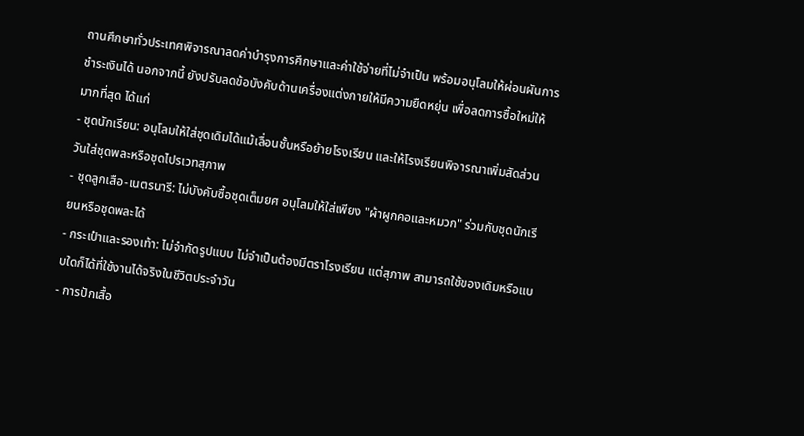ถานศึกษาทั่วประเทศพิจารณาลดค่าบำรุงการศึกษาและค่าใช้จ่ายที่ไม่จำเป็น พร้อมอนุโลมให้ผ่อนผันการชำระเงินได้ นอกจากนี้ ยังปรับลดข้อบังคับด้านเครื่องแต่งกายให้มีความยืดหยุ่น เพื่อลดการซื้อใหม่ให้มากที่สุด ได้แก่
- ชุดนักเรียน: อนุโลมให้ใส่ชุดเดิมได้แม้เลื่อนชั้นหรือย้ายโรงเรียน และให้โรงเรียนพิจารณาเพิ่มสัดส่วนวันใส่ชุดพละหรือชุดไปรเวทสุภาพ
- ชุดลูกเสือ-เนตรนารี: ไม่บังคับซื้อชุดเต็มยศ อนุโลมให้ใส่เพียง "ผ้าผูกคอและหมวก" ร่วมกับชุดนักเรียนหรือชุดพละได้
- กระเป๋าและรองเท้า: ไม่จำกัดรูปแบบ ไม่จำเป็นต้องมีตราโรงเรียน แต่สุภาพ สามารถใช้ของเดิมหรือแบบใดก็ได้ที่ใช้งานได้จริงในชีวิตประจำวัน
- การปักเสื้อ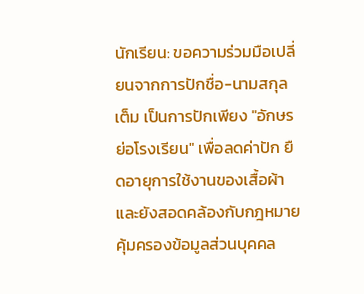นักเรียน: ขอความร่วมมือเปลี่ยนจากการปักชื่อ-นามสกุลเต็ม เป็นการปักเพียง "อักษรย่อโรงเรียน" เพื่อลดค่าปัก ยืดอายุการใช้งานของเสื้อผ้า และยังสอดคล้องกับกฎหมายคุ้มครองข้อมูลส่วนบุคคล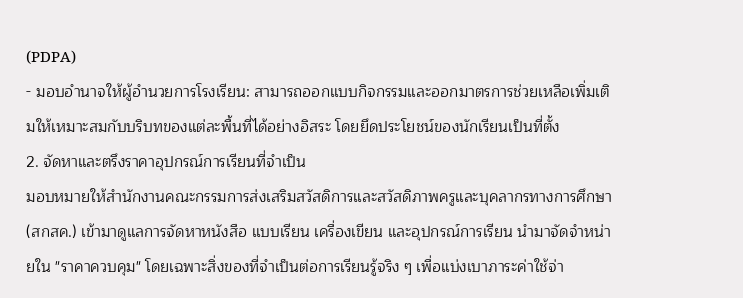(PDPA)
- มอบอำนาจให้ผู้อำนวยการโรงเรียน: สามารถออกแบบกิจกรรมและออกมาตรการช่วยเหลือเพิ่มเติมให้เหมาะสมกับบริบทของแต่ละพื้นที่ได้อย่างอิสระ โดยยึดประโยชน์ของนักเรียนเป็นที่ตั้ง
2. จัดหาและตรึงราคาอุปกรณ์การเรียนที่จำเป็น
มอบหมายให้สำนักงานคณะกรรมการส่งเสริมสวัสดิการและสวัสดิภาพครูและบุคลากรทางการศึกษา (สกสค.) เข้ามาดูแลการจัดหาหนังสือ แบบเรียน เครื่องเขียน และอุปกรณ์การเรียน นำมาจัดจำหน่ายใน "ราคาควบคุม" โดยเฉพาะสิ่งของที่จำเป็นต่อการเรียนรู้จริง ๆ เพื่อแบ่งเบาภาระค่าใช้จ่า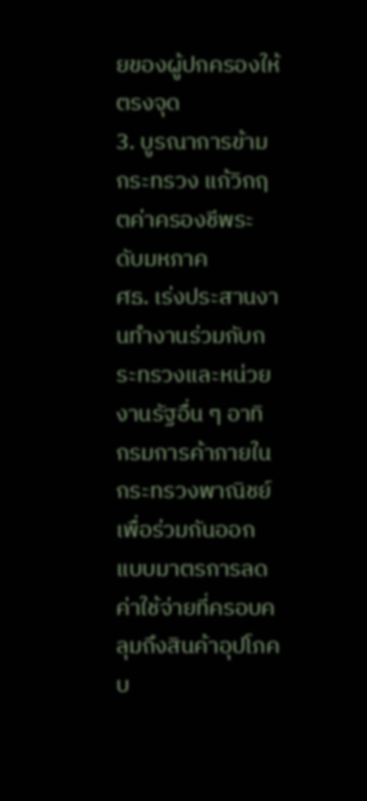ยของผู้ปกครองให้ตรงจุด
3. บูรณาการข้ามกระทรวง แก้วิกฤตค่าครองชีพระดับมหภาค
ศธ. เร่งประสานงานทำงานร่วมกับกระทรวงและหน่วยงานรัฐอื่น ๆ อาทิ กรมการค้าภายใน กระทรวงพาณิชย์ เพื่อร่วมกันออกแบบมาตรการลดค่าใช้จ่ายที่ครอบคลุมถึงสินค้าอุปโภคบ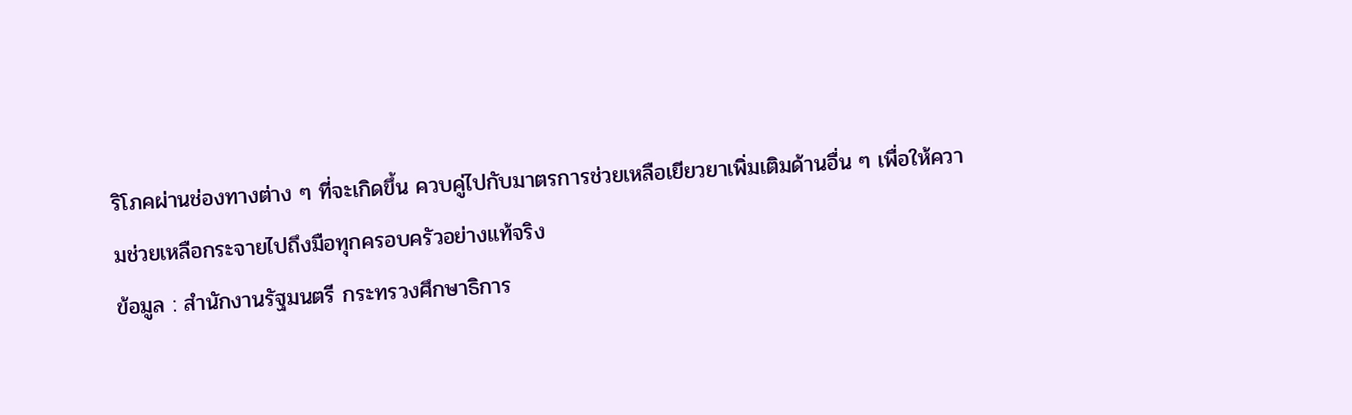ริโภคผ่านช่องทางต่าง ๆ ที่จะเกิดขึ้น ควบคู่ไปกับมาตรการช่วยเหลือเยียวยาเพิ่มเติมด้านอื่น ๆ เพื่อให้ความช่วยเหลือกระจายไปถึงมือทุกครอบครัวอย่างแท้จริง
ข้อมูล : สำนักงานรัฐมนตรี กระทรวงศึกษาธิการ